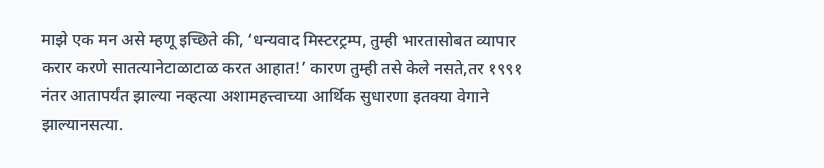माझे एक मन असे म्हणू इच्छिते की, ‘धन्यवाद मिस्टरट्रम्प, तुम्ही भारतासोबत व्यापार करार करणे सातत्यानेटाळाटाळ करत आहात!’ कारण तुम्ही तसे केले नसते,तर १९९१ नंतर आतापर्यंत झाल्या नव्हत्या अशामहत्त्वाच्या आर्थिक सुधारणा इतक्या वेगाने झाल्यानसत्या.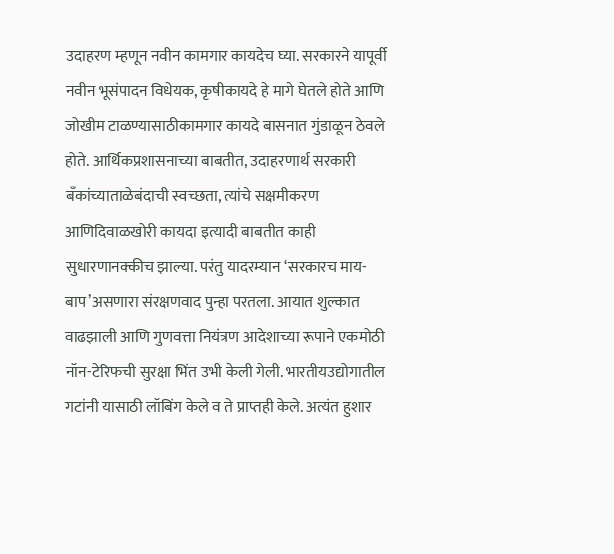उदाहरण म्हणून नवीन कामगार कायदेच घ्या. सरकारने यापूर्वी नवीन भूसंपादन विधेयक, कृषीकायदे हे मागे घेतले होते आणि जोखीम टाळण्यासाठीकामगार कायदे बासनात गुंडाळून ठेवले होते. आर्थिकप्रशासनाच्या बाबतीत, उदाहरणार्थ सरकारी बँकांच्याताळेबंदाची स्वच्छता, त्यांचे सक्षमीकरण आणिदिवाळखोरी कायदा इत्यादी बाबतीत काही सुधारणानक्कीच झाल्या. परंतु यादरम्यान ‘सरकारच माय-बाप’असणारा संरक्षणवाद पुन्हा परतला. आयात शुल्कात वाढझाली आणि गुणवत्ता नियंत्रण आदेशाच्या रूपाने एकमोठी नॉन-टेरिफची सुरक्षा भिंत उभी केली गेली. भारतीयउद्योगातील गटांनी यासाठी लॉबिंग केले व ते प्राप्तही केले. अत्यंत हुशार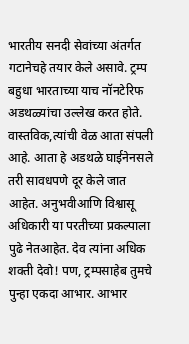भारतीय सनदी सेवांच्या अंतर्गत गटानेचहे तयार केले असावे. ट्रम्प बहुधा भारताच्या याच नॉनटेरिफ अडथळ्यांचा उल्लेख करत होते. वास्तविक,त्यांची वेळ आता संपली आहे. आता हे अडथळे घाईनेनसले तरी सावधपणे दूर केले जात आहेत. अनुभवीआणि विश्वासू अधिकारी या परतीच्या प्रकल्पाला पुढे नेतआहेत. देव त्यांना अधिक शक्ती देवो! पण, ट्रम्पसाहेब तुमचे पुन्हा एकदा आभार. आभार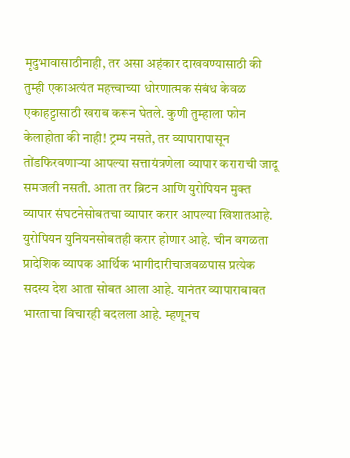मृदुभावासाठीनाही, तर असा अहंकार दाखवण्यासाठी की तुम्ही एकाअत्यंत महत्त्वाच्या धोरणात्मक संबंध केवळ एकाहट्टासाठी खराब करून घेतले. कुणी तुम्हाला फोन केलाहोता की नाही! ट्रम्प नसते, तर व्यापारापासून तोंडफिरवणाऱ्या आपल्या सत्तायंत्रणेला व्यापार कराराची जादू समजली नसती. आता तर ब्रिटन आणि युरोपियन मुक्त व्यापार संघटनेसोबतचा व्यापार करार आपल्या खिशातआहे. युरोपियन युनियनसोबतही करार होणार आहे. चीन वगळता प्रादेशिक व्यापक आर्थिक भागीदारीचाजवळपास प्रत्येक सदस्य देश आता सोबत आला आहे. यानंतर व्यापाराबाबत भारताचा विचारही बदलला आहे. म्हणूनच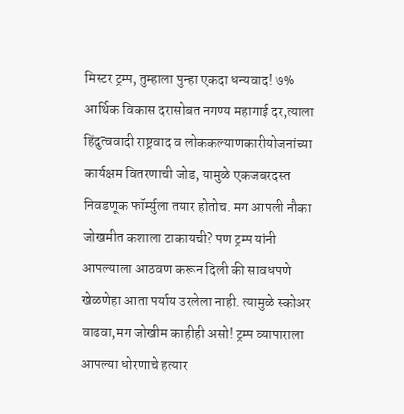मिस्टर ट्रम्प, तुम्हाला पुन्हा एकदा धन्यवाद! ७% आर्थिक विकास दरासोबत नगण्य महागाई दर,त्याला हिंदुत्ववादी राष्ट्रवाद व लोककल्याणकारीयोजनांच्या कार्यक्षम वितरणाची जोड, यामुळे एकजबरदस्त निवडणूक फॉर्म्युला तयार होतोच. मग आपली नौका जोखमीत कशाला टाकायची? पण ट्रम्प यांनी आपल्याला आठवण करून दिली की सावधपणे खेळणेहा आता पर्याय उरलेला नाही. त्यामुळे स्कोअर वाढवा,मग जोखीम काहीही असो! ट्रम्प व्यापाराला आपल्या धोरणाचे हत्यार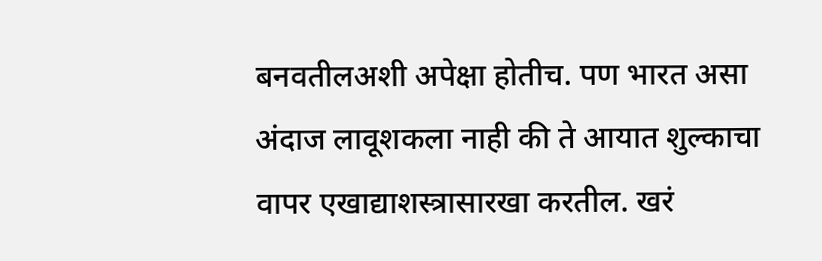बनवतीलअशी अपेक्षा होतीच. पण भारत असा अंदाज लावूशकला नाही की ते आयात शुल्काचा वापर एखाद्याशस्त्रासारखा करतील. खरं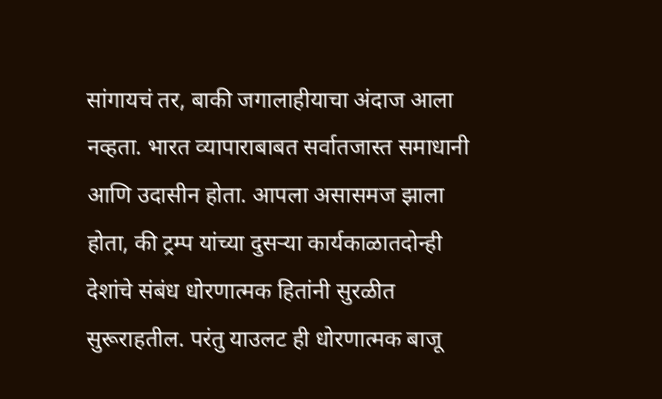सांगायचं तर, बाकी जगालाहीयाचा अंदाज आला नव्हता. भारत व्यापाराबाबत सर्वातजास्त समाधानी आणि उदासीन होता. आपला असासमज झाला होता, की ट्रम्प यांच्या दुसऱ्या कार्यकाळातदोन्ही देशांचे संबंध धोरणात्मक हितांनी सुरळीत सुरूराहतील. परंतु याउलट ही धोरणात्मक बाजू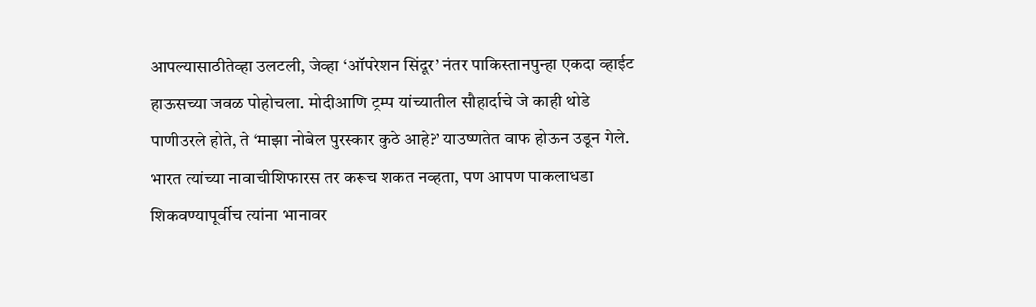आपल्यासाठीतेव्हा उलटली, जेव्हा ‘ऑपरेशन सिंदूर’ नंतर पाकिस्तानपुन्हा एकदा व्हाईट हाऊसच्या जवळ पोहोचला. मोदीआणि ट्रम्प यांच्यातील सौहार्दाचे जे काही थोडे पाणीउरले होते, ते ‘माझा नोबेल पुरस्कार कुठे आहे?’ याउष्णतेत वाफ होऊन उडून गेले. भारत त्यांच्या नावाचीशिफारस तर करूच शकत नव्हता, पण आपण पाकलाधडा शिकवण्यापूर्वीच त्यांना भानावर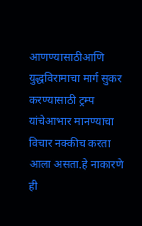आणण्यासाठीआणि युद्धविरामाचा मार्ग सुकर करण्यासाठी ट्रम्प यांचेआभार मानण्याचा विचार नक्कीच करता आला असता.हे नाकारणे ही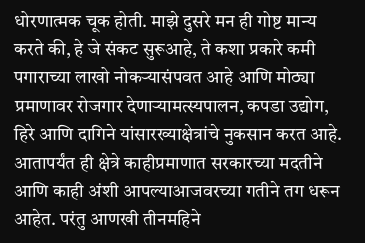धोरणात्मक चूक होती. माझे दुसरे मन ही गोष्ट मान्य करते की, हे जे संकट सुरूआहे, ते कशा प्रकारे कमी पगाराच्या लाखो नोकऱ्यासंपवत आहे आणि मोठ्या प्रमाणावर रोजगार देणाऱ्यामत्स्यपालन, कपडा उद्योग, हिरे आणि दागिने यांसारख्याक्षेत्रांचे नुकसान करत आहे. आतापर्यंत ही क्षेत्रे काहीप्रमाणात सरकारच्या मदतीने आणि काही अंशी आपल्याआजवरच्या गतीने तग धरून आहेत. परंतु आणखी तीनमहिने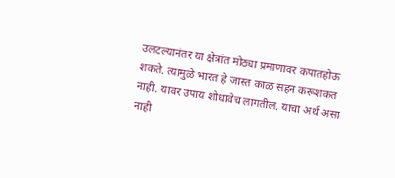उलटल्यानंतर या क्षेत्रांत मोठ्या प्रमाणावर कपातहोऊ शकते. त्यामुळे भारत हे जास्त काळ सहन करूशकत नाही. यावर उपाय शोधावेच लागतील. याचा अर्थ असा नाही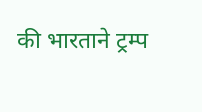की भारताने ट्रम्प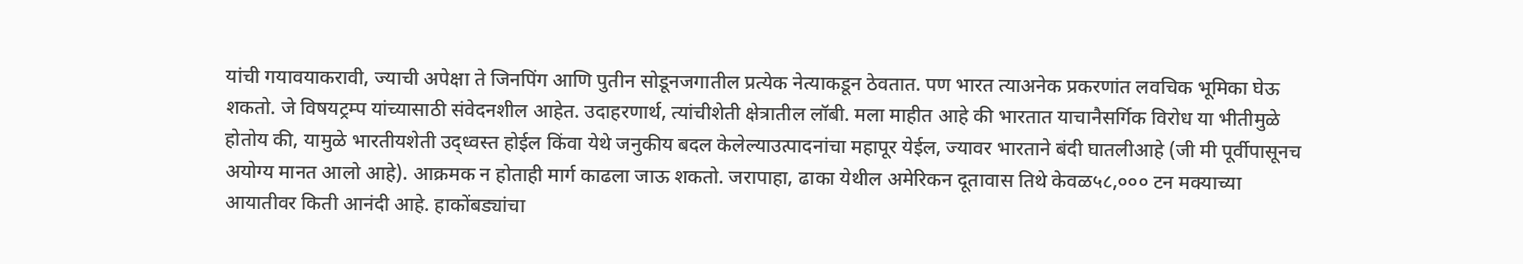यांची गयावयाकरावी, ज्याची अपेक्षा ते जिनपिंग आणि पुतीन सोडूनजगातील प्रत्येक नेत्याकडून ठेवतात. पण भारत त्याअनेक प्रकरणांत लवचिक भूमिका घेऊ शकतो. जे विषयट्रम्प यांच्यासाठी संवेदनशील आहेत. उदाहरणार्थ, त्यांचीशेती क्षेत्रातील लॉबी. मला माहीत आहे की भारतात याचानैसर्गिक विरोध या भीतीमुळे होतोय की, यामुळे भारतीयशेती उद्ध्वस्त होईल किंवा येथे जनुकीय बदल केलेल्याउत्पादनांचा महापूर येईल, ज्यावर भारताने बंदी घातलीआहे (जी मी पूर्वीपासूनच अयोग्य मानत आलो आहे). आक्रमक न होताही मार्ग काढला जाऊ शकतो. जरापाहा, ढाका येथील अमेरिकन दूतावास तिथे केवळ५८,००० टन मक्याच्या आयातीवर किती आनंदी आहे. हाकोंबड्यांचा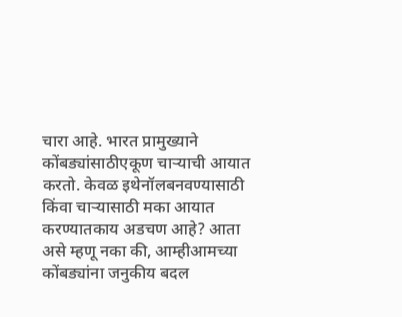चारा आहे. भारत प्रामुख्याने कोंबड्यांसाठीएकूण चाऱ्याची आयात करतो. केवळ इथेनॉलबनवण्यासाठी किंवा चाऱ्यासाठी मका आयात करण्यातकाय अडचण आहे? आता असे म्हणू नका की, आम्हीआमच्या कोंबड्यांना जनुकीय बदल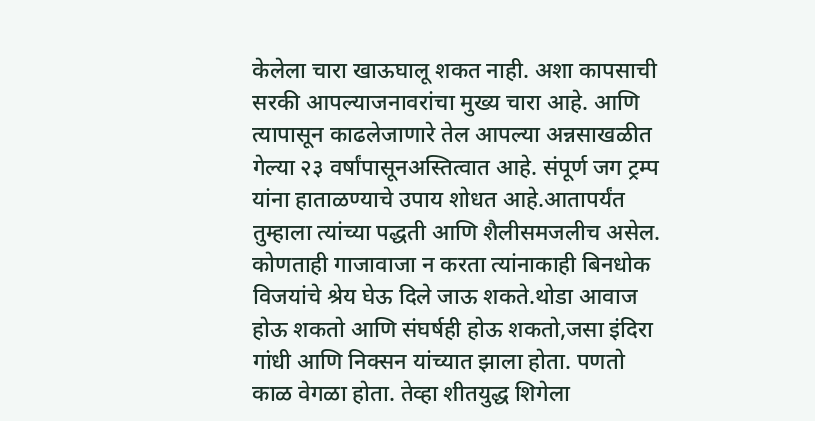केलेला चारा खाऊघालू शकत नाही. अशा कापसाची सरकी आपल्याजनावरांचा मुख्य चारा आहे. आणि त्यापासून काढलेजाणारे तेल आपल्या अन्नसाखळीत गेल्या २३ वर्षांपासूनअस्तित्वात आहे. संपूर्ण जग ट्रम्प यांना हाताळण्याचे उपाय शोधत आहे.आतापर्यंत तुम्हाला त्यांच्या पद्धती आणि शैलीसमजलीच असेल. कोणताही गाजावाजा न करता त्यांनाकाही बिनधोक विजयांचे श्रेय घेऊ दिले जाऊ शकते.थोडा आवाज होऊ शकतो आणि संघर्षही होऊ शकतो,जसा इंदिरा गांधी आणि निक्सन यांच्यात झाला होता. पणतो काळ वेगळा होता. तेव्हा शीतयुद्ध शिगेला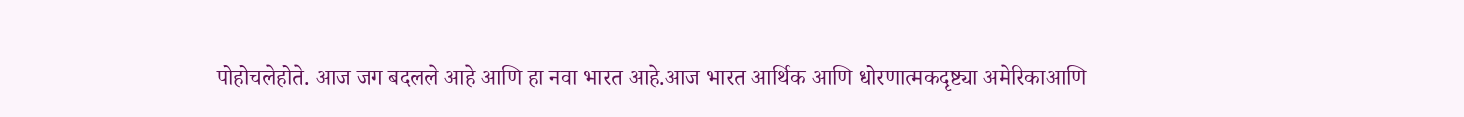पोहोचलेहोते. आज जग बदलले आहे आणि हा नवा भारत आहे.आज भारत आर्थिक आणि धोरणात्मकदृष्ट्या अमेरिकाआणि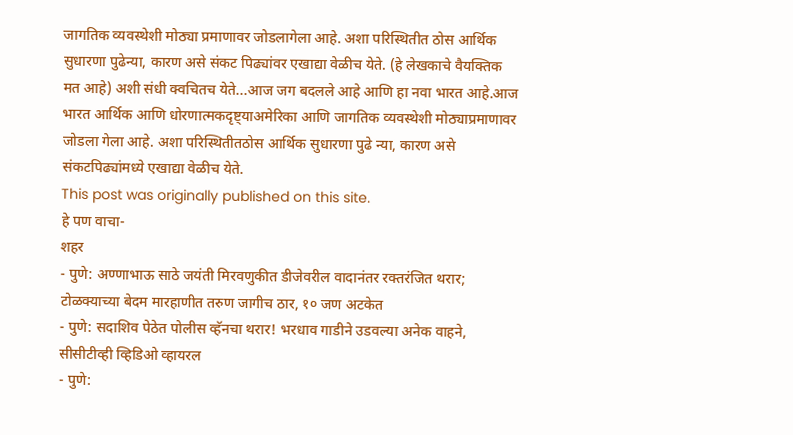जागतिक व्यवस्थेशी मोठ्या प्रमाणावर जोडलागेला आहे. अशा परिस्थितीत ठोस आर्थिक सुधारणा पुढेन्या, कारण असे संकट पिढ्यांवर एखाद्या वेळीच येते. (हे लेखकाचे वैयक्तिक मत आहे) अशी संधी क्वचितच येते...आज जग बदलले आहे आणि हा नवा भारत आहे.आज भारत आर्थिक आणि धोरणात्मकदृष्ट्याअमेरिका आणि जागतिक व्यवस्थेशी मोठ्याप्रमाणावर जोडला गेला आहे. अशा परिस्थितीतठोस आर्थिक सुधारणा पुढे न्या, कारण असे संकटपिढ्यांमध्ये एखाद्या वेळीच येते.
This post was originally published on this site.
हे पण वाचा-
शहर
- पुणे: अण्णाभाऊ साठे जयंती मिरवणुकीत डीजेवरील वादानंतर रक्तरंजित थरार; टोळक्याच्या बेदम मारहाणीत तरुण जागीच ठार, १० जण अटकेत
- पुणे: सदाशिव पेठेत पोलीस व्हॅनचा थरार! भरधाव गाडीने उडवल्या अनेक वाहने, सीसीटीव्ही व्हिडिओ व्हायरल
- पुणे: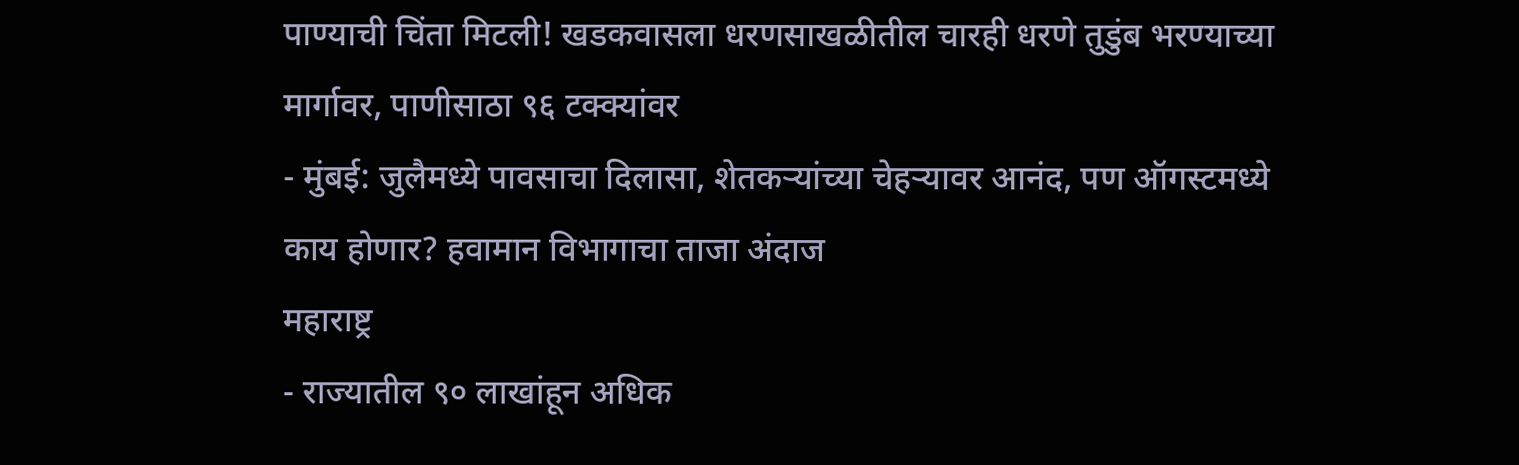पाण्याची चिंता मिटली! खडकवासला धरणसाखळीतील चारही धरणे तुडुंब भरण्याच्या मार्गावर, पाणीसाठा ९६ टक्क्यांवर
- मुंबई: जुलैमध्ये पावसाचा दिलासा, शेतकऱ्यांच्या चेहऱ्यावर आनंद, पण ऑगस्टमध्ये काय होणार? हवामान विभागाचा ताजा अंदाज
महाराष्ट्र
- राज्यातील ९० लाखांहून अधिक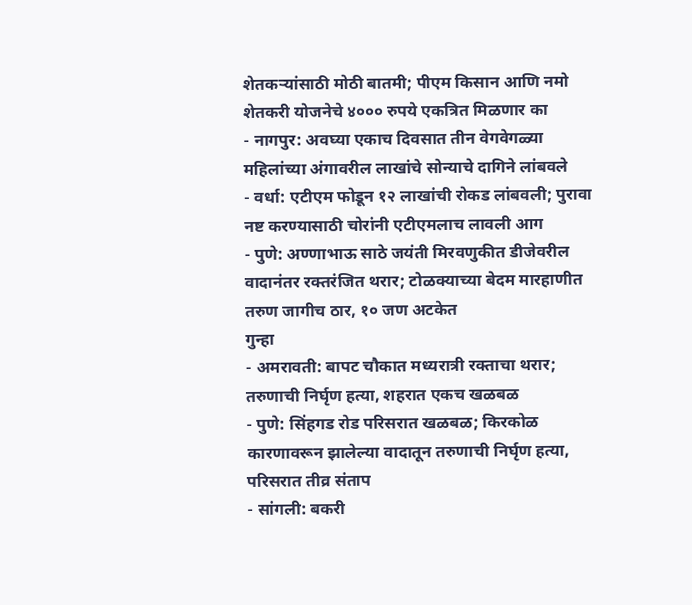शेतकऱ्यांसाठी मोठी बातमी; पीएम किसान आणि नमो शेतकरी योजनेचे ४००० रुपये एकत्रित मिळणार का
- नागपुर: अवघ्या एकाच दिवसात तीन वेगवेगळ्या महिलांच्या अंगावरील लाखांचे सोन्याचे दागिने लांबवले
- वर्धा: एटीएम फोडून १२ लाखांची रोकड लांबवली; पुरावा नष्ट करण्यासाठी चोरांनी एटीएमलाच लावली आग
- पुणे: अण्णाभाऊ साठे जयंती मिरवणुकीत डीजेवरील वादानंतर रक्तरंजित थरार; टोळक्याच्या बेदम मारहाणीत तरुण जागीच ठार, १० जण अटकेत
गुन्हा
- अमरावती: बापट चौकात मध्यरात्री रक्ताचा थरार; तरुणाची निर्घृण हत्या, शहरात एकच खळबळ
- पुणे: सिंहगड रोड परिसरात खळबळ; किरकोळ कारणावरून झालेल्या वादातून तरुणाची निर्घृण हत्या, परिसरात तीव्र संताप
- सांगली: बकरी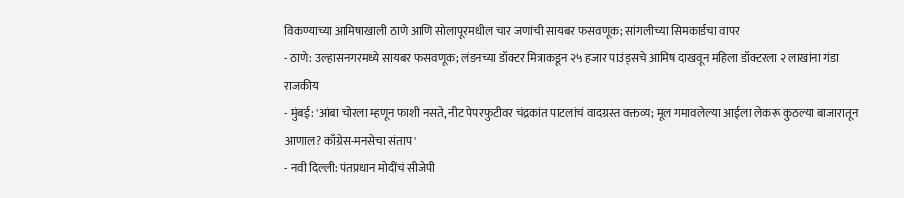विकण्याच्या आमिषाखाली ठाणे आणि सोलापूरमधील चार जणांची सायबर फसवणूक; सांगलीच्या सिमकार्डचा वापर
- ठाणे: उल्हासनगरमध्ये सायबर फसवणूक; लंडनच्या डॉक्टर मित्राकडून २५ हजार पाउंड्सचे आमिष दाखवून महिला डॉक्टरला २ लाखांना गंडा
राजकीय
- मुंबई: 'आंबा चोरला म्हणून फाशी नसते, नीट पेपरफुटीवर चंद्रकांत पाटलांचं वादग्रस्त वक्तव्य; मूल गमावलेल्या आईला लेकरू कुठल्या बाजारातून आणाल? काँग्रेस-मनसेचा संताप'
- नवी दिल्ली: पंतप्रधान मोदींचं सीजेपी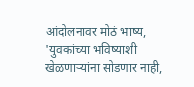आंदोलनावर मोठं भाष्य, 'युवकांच्या भविष्याशी खेळणाऱ्यांना सोडणार नाही,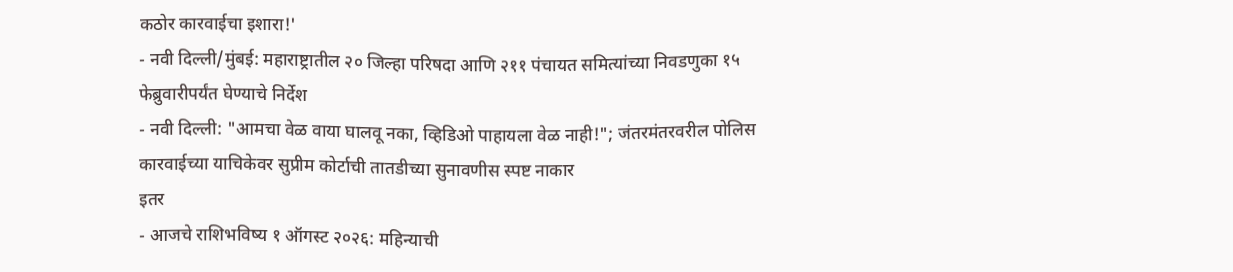कठोर कारवाईचा इशारा!'
- नवी दिल्ली/मुंबई: महाराष्ट्रातील २० जिल्हा परिषदा आणि २११ पंचायत समित्यांच्या निवडणुका १५ फेब्रुवारीपर्यंत घेण्याचे निर्देश
- नवी दिल्ली: "आमचा वेळ वाया घालवू नका, व्हिडिओ पाहायला वेळ नाही!"; जंतरमंतरवरील पोलिस कारवाईच्या याचिकेवर सुप्रीम कोर्टाची तातडीच्या सुनावणीस स्पष्ट नाकार
इतर
- आजचे राशिभविष्य १ ऑगस्ट २०२६: महिन्याची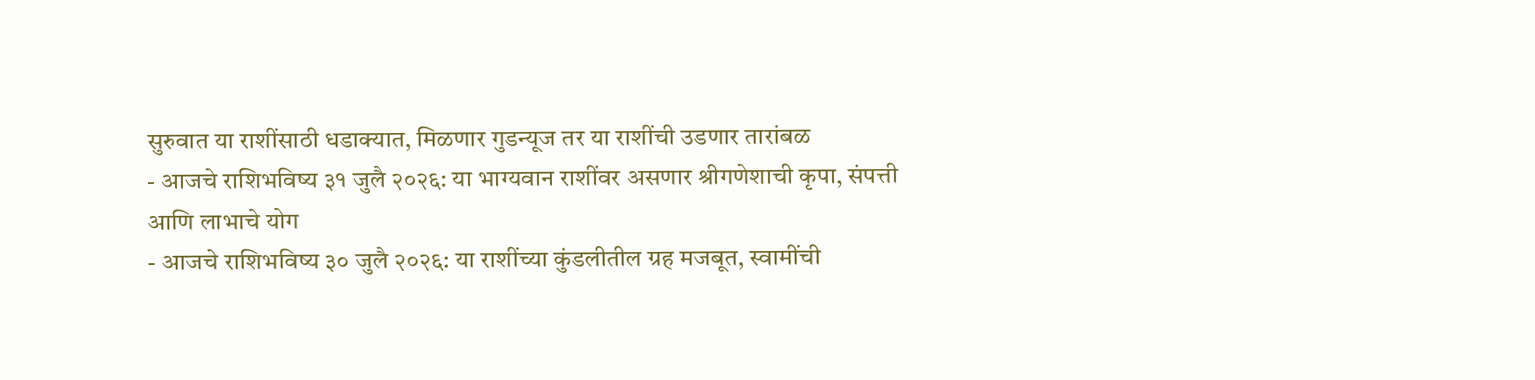सुरुवात या राशींसाठी धडाक्यात, मिळणार गुडन्यूज तर या राशींची उडणार तारांबळ
- आजचे राशिभविष्य ३१ जुलै २०२६: या भाग्यवान राशींवर असणार श्रीगणेशाची कृपा, संपत्ती आणि लाभाचे योग
- आजचे राशिभविष्य ३० जुलै २०२६: या राशींच्या कुंडलीतील ग्रह मजबूत, स्वामींची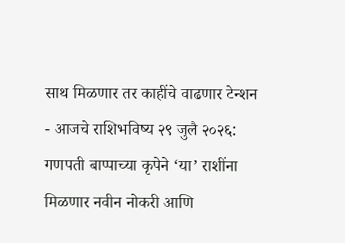साथ मिळणार तर काहींचे वाढणार टेन्शन
- आजचे राशिभविष्य २९ जुलै २०२६: गणपती बाप्पाच्या कृपेने ‘या’ राशींना मिळणार नवीन नोकरी आणि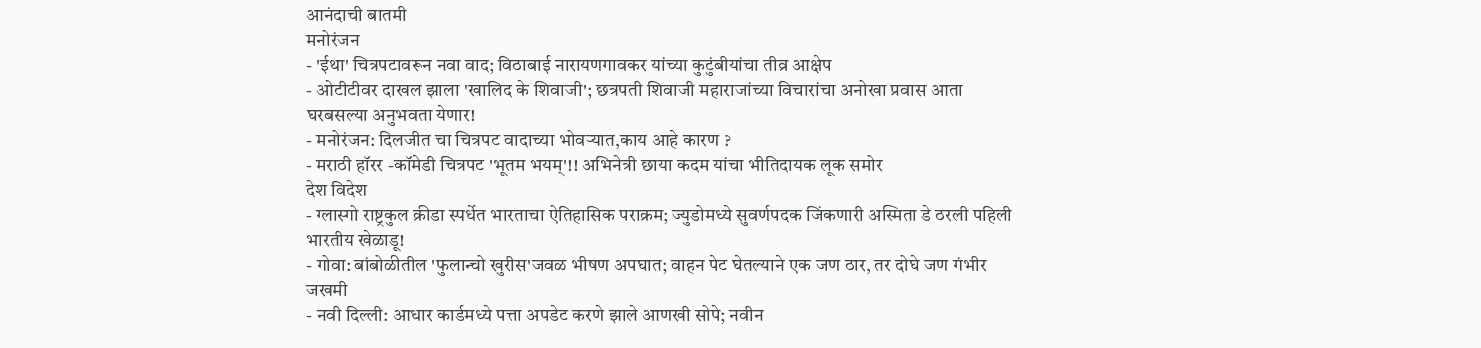आनंदाची बातमी
मनोरंजन
- 'ईथा' चित्रपटावरून नवा वाद; विठाबाई नारायणगावकर यांच्या कुटुंबीयांचा तीव्र आक्षेप
- ओटीटीवर दाखल झाला 'खालिद के शिवाजी'; छत्रपती शिवाजी महाराजांच्या विचारांचा अनोखा प्रवास आता घरबसल्या अनुभवता येणार!
- मनोरंजन: दिलजीत चा चित्रपट वादाच्या भोवऱ्यात,काय आहे कारण ?
- मराठी हॉरर -कॉमेडी चित्रपट 'भूतम भयम्'!! अभिनेत्री छाया कदम यांचा भीतिदायक लूक समोर
देश विदेश
- ग्लास्गो राष्ट्रकुल क्रीडा स्पर्धेत भारताचा ऐतिहासिक पराक्रम; ज्युडोमध्ये सुवर्णपदक जिंकणारी अस्मिता डे ठरली पहिली भारतीय खेळाडू!
- गोवा: बांबोळीतील 'फुलान्चो खुरीस'जवळ भीषण अपघात; वाहन पेट घेतल्याने एक जण ठार, तर दोघे जण गंभीर जखमी
- नवी दिल्ली: आधार कार्डमध्ये पत्ता अपडेट करणे झाले आणखी सोपे; नवीन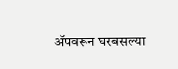ॲपवरून घरबसल्या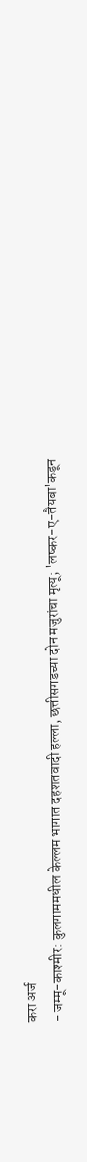करा अर्ज
- जम्मू-काश्मीर: कुलगाममधील केल्लम भागात दहशतवादी हल्ला, छत्तीसगडच्या दोन मजुरांचा मृत्यू; 'लष्कर-ए-तैयबा'कडून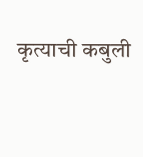कृत्याची कबुली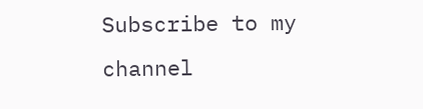Subscribe to my channel